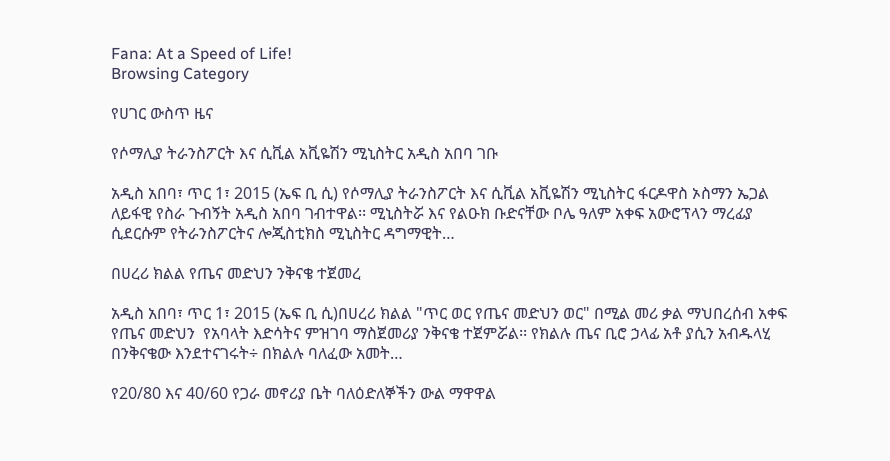Fana: At a Speed of Life!
Browsing Category

የሀገር ውስጥ ዜና

የሶማሊያ ትራንስፖርት እና ሲቪል አቪዬሽን ሚኒስትር አዲስ አበባ ገቡ

አዲስ አበባ፣ ጥር 1፣ 2015 (ኤፍ ቢ ሲ) የሶማሊያ ትራንስፖርት እና ሲቪል አቪዬሽን ሚኒስትር ፋርዶዋስ ኦስማን ኤጋል ለይፋዊ የስራ ጉብኝት አዲስ አበባ ገብተዋል፡፡ ሚኒስትሯ እና የልዑክ ቡድናቸው ቦሌ ዓለም አቀፍ አውሮፕላን ማረፊያ ሲደርሱም የትራንስፖርትና ሎጂስቲክስ ሚኒስትር ዳግማዊት…

በሀረሪ ክልል የጤና መድህን ንቅናቄ ተጀመረ

አዲስ አበባ፣ ጥር 1፣ 2015 (ኤፍ ቢ ሲ)በሀረሪ ክልል "ጥር ወር የጤና መድህን ወር" በሚል መሪ ቃል ማህበረሰብ አቀፍ የጤና መድህን  የአባላት እድሳትና ምዝገባ ማስጀመሪያ ንቅናቄ ተጀምሯል፡፡ የክልሉ ጤና ቢሮ ኃላፊ አቶ ያሲን አብዱላሂ  በንቅናቄው እንደተናገሩት÷ በክልሉ ባለፈው አመት…

የ20/80 እና 40/60 የጋራ መኖሪያ ቤት ባለዕድለኞችን ውል ማዋዋል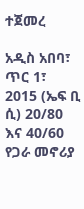ተጀመረ

አዲስ አበባ፣ ጥር 1፣ 2015 (ኤፍ ቢ ሲ) 20/80 እና 40/60 የጋራ መኖሪያ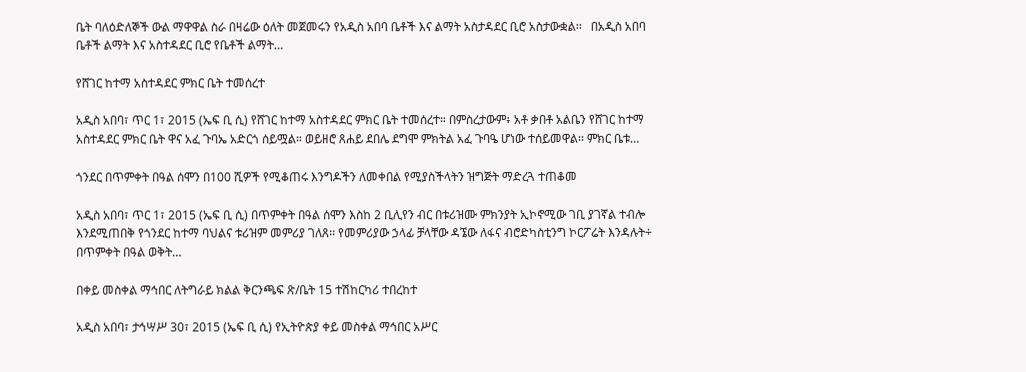ቤት ባለዕድለኞች ውል ማዋዋል ስራ በዛሬው ዕለት መጀመሩን የአዲስ አበባ ቤቶች እና ልማት አስታዳደር ቢሮ አስታውቋል፡፡   በአዲስ አበባ ቤቶች ልማት እና አስተዳደር ቢሮ የቤቶች ልማት…

የሸገር ከተማ አስተዳደር ምክር ቤት ተመሰረተ

አዲስ አበባ፣ ጥር 1፣ 2015 (ኤፍ ቢ ሲ) የሸገር ከተማ አስተዳደር ምክር ቤት ተመሰረተ። በምስረታውም፥ አቶ ቃበቶ አልቤን የሸገር ከተማ አስተዳደር ምክር ቤት ዋና አፈ ጉባኤ አድርጎ ሰይሟል። ወይዘሮ ጸሐይ ደበሌ ደግሞ ምክትል አፈ ጉባዔ ሆነው ተሰይመዋል፡፡ ምክር ቤቱ…

ጎንደር በጥምቀት በዓል ሰሞን በ100 ሺዎች የሚቆጠሩ እንግዶችን ለመቀበል የሚያስችላትን ዝግጅት ማድረጓ ተጠቆመ

አዲስ አበባ፣ ጥር 1፣ 2015 (ኤፍ ቢ ሲ) በጥምቀት በዓል ሰሞን እስከ 2 ቢሊየን ብር በቱሪዝሙ ምክንያት ኢኮኖሚው ገቢ ያገኛል ተብሎ እንደሚጠበቅ የጎንደር ከተማ ባህልና ቱሪዝም መምሪያ ገለጸ፡፡ የመምሪያው ኃላፊ ቻላቸው ዳኜው ለፋና ብሮድካስቲንግ ኮርፖሬት እንዳሉት÷ በጥምቀት በዓል ወቅት…

በቀይ መስቀል ማኅበር ለትግራይ ክልል ቅርንጫፍ ጽ/ቤት 15 ተሽከርካሪ ተበረከተ

አዲስ አበባ፣ ታኅሣሥ 30፣ 2015 (ኤፍ ቢ ሲ) የኢትዮጵያ ቀይ መስቀል ማኅበር አሥር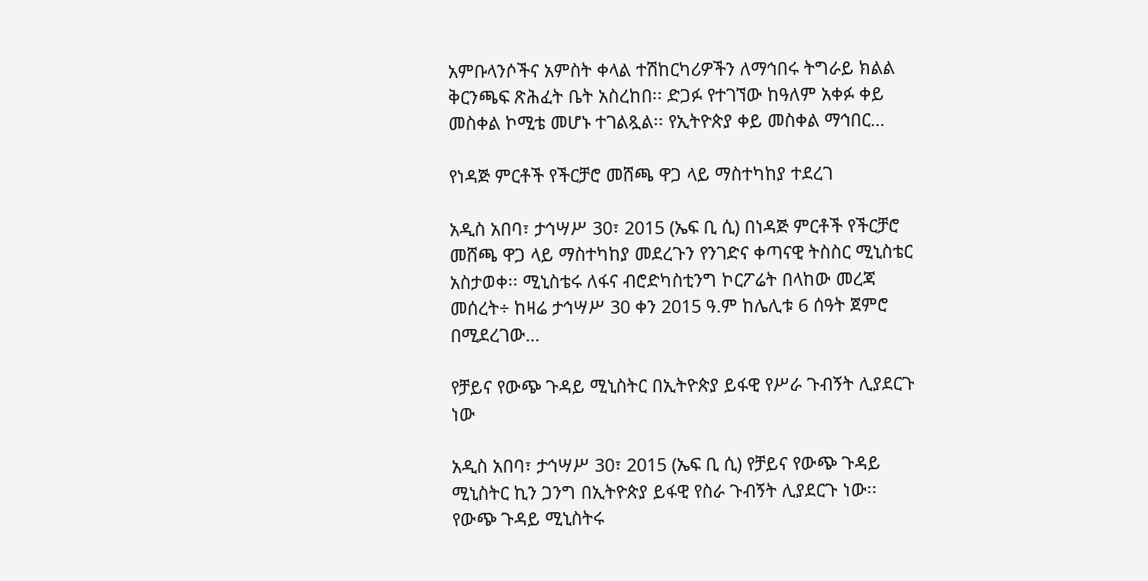አምቡላንሶችና አምስት ቀላል ተሽከርካሪዎችን ለማኅበሩ ትግራይ ክልል ቅርንጫፍ ጽሕፈት ቤት አስረከበ፡፡ ድጋፉ የተገኘው ከዓለም አቀፉ ቀይ መስቀል ኮሚቴ መሆኑ ተገልጿል፡፡ የኢትዮጵያ ቀይ መስቀል ማኅበር…

የነዳጅ ምርቶች የችርቻሮ መሸጫ ዋጋ ላይ ማስተካከያ ተደረገ

አዲስ አበባ፣ ታኅሣሥ 30፣ 2015 (ኤፍ ቢ ሲ) በነዳጅ ምርቶች የችርቻሮ መሸጫ ዋጋ ላይ ማስተካከያ መደረጉን የንገድና ቀጣናዊ ትስስር ሚኒስቴር አስታወቀ፡፡ ሚኒስቴሩ ለፋና ብሮድካስቲንግ ኮርፖሬት በላከው መረጃ መሰረት÷ ከዛሬ ታኅሣሥ 30 ቀን 2015 ዓ.ም ከሌሊቱ 6 ሰዓት ጀምሮ በሚደረገው…

የቻይና የውጭ ጉዳይ ሚኒስትር በኢትዮጵያ ይፋዊ የሥራ ጉብኝት ሊያደርጉ ነው

አዲስ አበባ፣ ታኅሣሥ 30፣ 2015 (ኤፍ ቢ ሲ) የቻይና የውጭ ጉዳይ ሚኒስትር ኪን ጋንግ በኢትዮጵያ ይፋዊ የስራ ጉብኝት ሊያደርጉ ነው፡፡ የውጭ ጉዳይ ሚኒስትሩ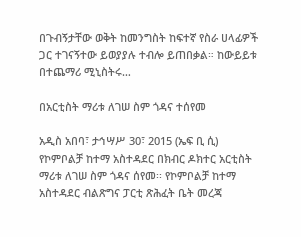በጉብኝታቸው ወቅት ከመንግስት ከፍተኛ የስራ ሀላፊዎች ጋር ተገናኝተው ይወያያሉ ተብሎ ይጠበቃል። ከውይይቱ በተጨማሪ ሚኒስትሩ…

በአርቲስት ማሪቱ ለገሠ ስም ጎዳና ተሰየመ

አዲስ አበባ፣ ታኅሣሥ 30፣ 2015 (ኤፍ ቢ ሲ) የኮምቦልቻ ከተማ አስተዳደር በክብር ዶክተር አርቲስት ማሪቱ ለገሠ ስም ጎዳና ሰየመ፡፡ የኮምቦልቻ ከተማ አስተዳደር ብልጽግና ፓርቲ ጽሕፈት ቤት መረጃ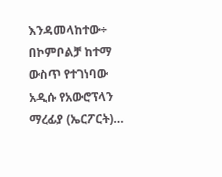እንዳመላከተው÷ በኮምቦልቻ ከተማ ውስጥ የተገነባው አዲሱ የአውሮፕላን ማረፊያ (ኤርፖርት)…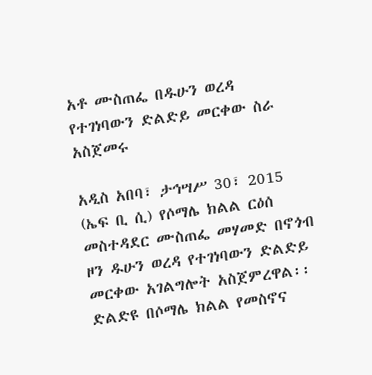አቶ ሙስጠፌ በዱሁን ወረዳ የተገነባውን ድልድይ መርቀው ስራ አስጀመሩ

አዲስ አበባ፣ ታኅሣሥ 30፣ 2015 (ኤፍ ቢ ሲ) የሶማሌ ክልል ርዕሰ መስተዳደር ሙስጠፌ መሃመድ በኖጎብ ዞን ዱሁን ወረዳ የተገነባውን ድልድይ መርቀው አገልግሎት አስጀምረዋል፡፡ ድልድዩ በሶማሌ ክልል የመስኖና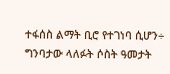ተፋሰስ ልማት ቢሮ የተገነባ ሲሆን÷ ግንባታው ላለፉት ሶስት ዓመታት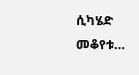ሲካሄድ መቆየቱ…